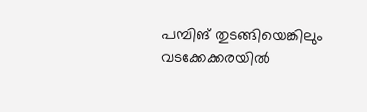പമ്പിങ് തുടങ്ങിയെങ്കിലും വടക്കേക്കരയിൽ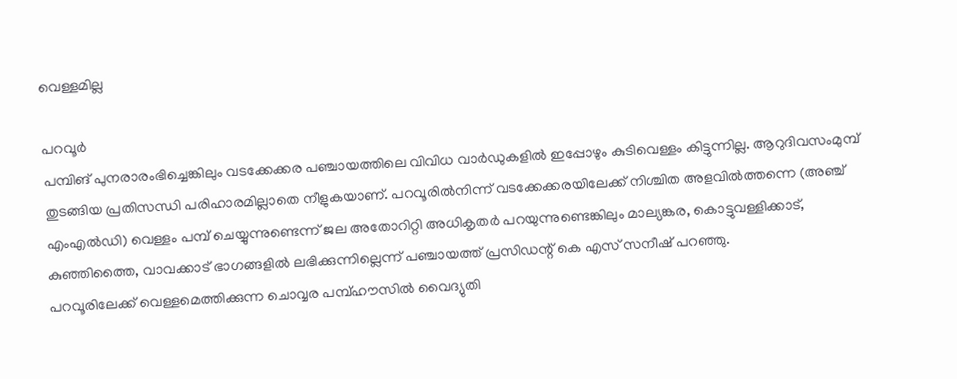വെള്ളമില്ല

പറവൂർ
പമ്പിങ് പുനരാരംഭിച്ചെങ്കിലും വടക്കേക്കര പഞ്ചായത്തിലെ വിവിധ വാർഡുകളിൽ ഇപ്പോഴും കുടിവെള്ളം കിട്ടുന്നില്ല. ആറുദിവസംമുമ്പ് തുടങ്ങിയ പ്രതിസന്ധി പരിഹാരമില്ലാതെ നീളുകയാണ്. പറവൂരിൽനിന്ന് വടക്കേക്കരയിലേക്ക് നിശ്ചിത അളവിൽത്തന്നെ (അഞ്ച് എംഎൽഡി) വെള്ളം പമ്പ് ചെയ്യുന്നുണ്ടെന്ന് ജല അതോറിറ്റി അധികൃതർ പറയുന്നുണ്ടെങ്കിലും മാല്യങ്കര, കൊട്ടുവള്ളിക്കാട്, കുഞ്ഞിത്തൈ, വാവക്കാട് ഭാഗങ്ങളിൽ ലഭിക്കുന്നില്ലെന്ന് പഞ്ചായത്ത് പ്രസിഡന്റ് കെ എസ് സനീഷ് പറഞ്ഞു.
പറവൂരിലേക്ക് വെള്ളമെത്തിക്കുന്ന ചൊവ്വര പമ്പ്ഹൗസിൽ വൈദ്യുതി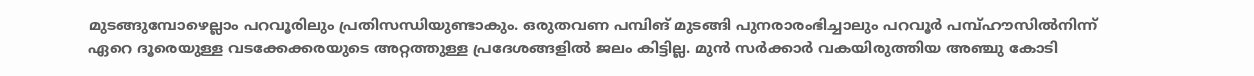മുടങ്ങുമ്പോഴെല്ലാം പറവൂരിലും പ്രതിസന്ധിയുണ്ടാകും. ഒരുതവണ പമ്പിങ് മുടങ്ങി പുനരാരംഭിച്ചാലും പറവൂർ പമ്പ്ഹൗസിൽനിന്ന് ഏറെ ദൂരെയുള്ള വടക്കേക്കരയുടെ അറ്റത്തുള്ള പ്രദേശങ്ങളിൽ ജലം കിട്ടില്ല. മുൻ സർക്കാർ വകയിരുത്തിയ അഞ്ചു കോടി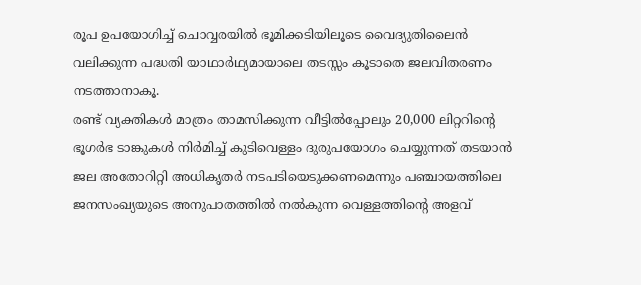രൂപ ഉപയോഗിച്ച് ചൊവ്വരയിൽ ഭൂമിക്കടിയിലൂടെ വൈദ്യുതിലൈൻ വലിക്കുന്ന പദ്ധതി യാഥാർഥ്യമായാലെ തടസ്സം കൂടാതെ ജലവിതരണം നടത്താനാകൂ.
രണ്ട് വ്യക്തികൾ മാത്രം താമസിക്കുന്ന വീട്ടിൽപ്പോലും 20,000 ലിറ്ററിന്റെ ഭൂഗർഭ ടാങ്കുകൾ നിർമിച്ച് കുടിവെള്ളം ദുരുപയോഗം ചെയ്യുന്നത് തടയാൻ ജല അതോറിറ്റി അധികൃതർ നടപടിയെടുക്കണമെന്നും പഞ്ചായത്തിലെ ജനസംഖ്യയുടെ അനുപാതത്തിൽ നൽകുന്ന വെള്ളത്തിന്റെ അളവ്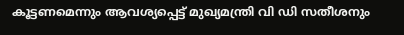കൂട്ടണമെന്നും ആവശ്യപ്പെട്ട് മുഖ്യമന്ത്രി വി ഡി സതീശനും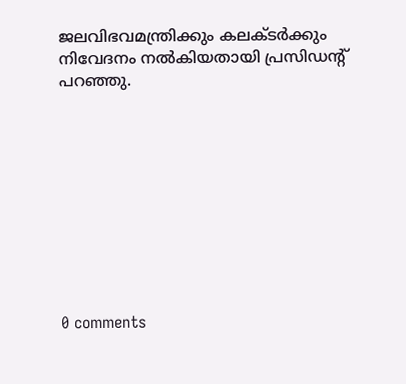ജലവിഭവമന്ത്രിക്കും കലക്ടർക്കും നിവേദനം നൽകിയതായി പ്രസിഡന്റ് പറഞ്ഞു.










0 comments